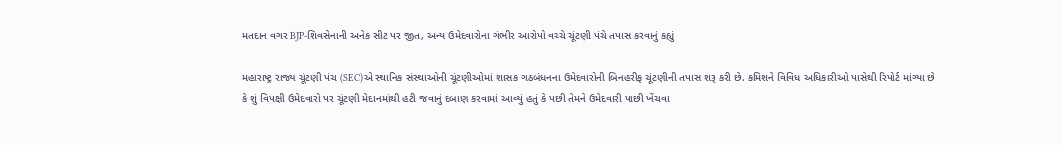મતદાન વગર BJP-શિવસેનાની અનેક સીટ પર જીત, અન્ય ઉમેદવારોના ગંભીર આરોપો વચ્ચે ચૂંટણી પંચે તપાસ કરવાનું કહ્યું

મહારાષ્ટ્ર રાજ્ય ચૂંટણી પંચ (SEC)એ સ્થાનિક સંસ્થાઓની ચૂંટણીઓમાં શાસક ગઠબંધનના ઉમેદવારોની બિનહરીફ ચૂંટણીની તપાસ શરૂ કરી છે. કમિશને વિવિધ અધિકારીઓ પાસેથી રિપોર્ટ માંગ્યા છે કે શું વિપક્ષી ઉમેદવારો પર ચૂંટણી મેદાનમાંથી હટી જવાનું દબાણ કરવામાં આવ્યું હતું કે પછી તેમને ઉમેદવારી પાછી ખેંચવા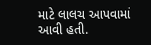માટે લાલચ આપવામાં આવી હતી.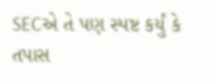SECએ તે પણ સ્પષ્ટ કર્યું કે તપાસ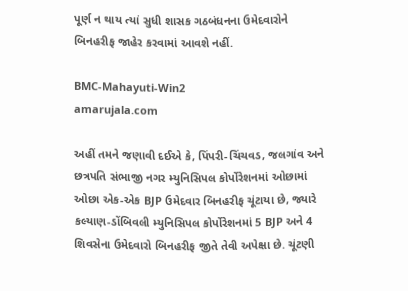પૂર્ણ ન થાય ત્યાં સુધી શાસક ગઠબંધનના ઉમેદવારોને બિનહરીફ જાહેર કરવામાં આવશે નહીં.

BMC-Mahayuti-Win2
amarujala.com

અહીં તમને જણાવી દઈએ કે, પિંપરી-ચિંચવડ, જલગાંવ અને છત્રપતિ સંભાજી નગર મ્યુનિસિપલ કોર્પોરેશનમાં ઓછામાં ઓછા એક-એક BJP ઉમેદવાર બિનહરીફ ચૂંટાયા છે, જ્યારે કલ્યાણ-ડોંબિવલી મ્યુનિસિપલ કોર્પોરેશનમાં 5 BJP અને 4 શિવસેના ઉમેદવારો બિનહરીફ જીતે તેવી અપેક્ષા છે. ચૂંટણી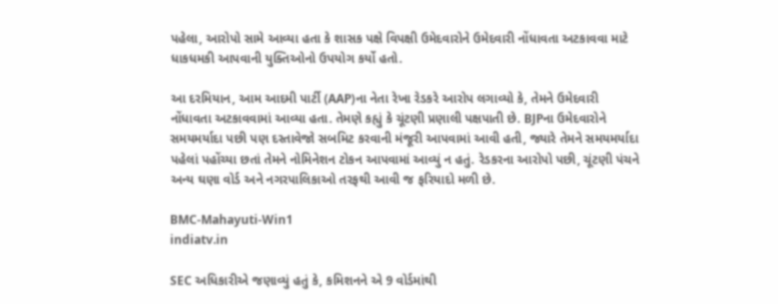પહેલા, આરોપો સામે આવ્યા હતા કે શાસક પક્ષે વિપક્ષી ઉમેદવારોને ઉમેદવારી નોંધાવતા અટકાવવા માટે ધાકધમકી આપવાની યુક્તિઓનો ઉપયોગ કર્યો હતો.

આ દરમિયાન, આમ આદમી પાર્ટી (AAP)ના નેતા રેખા રેડકરે આરોપ લગાવ્યો કે, તેમને ઉમેદવારી નોંધાવતા અટકાવવામાં આવ્યા હતા. તેમણે કહ્યું કે ચૂંટણી પ્રણાલી પક્ષપાતી છે. BJPના ઉમેદવારોને સમયમર્યાદા પછી પણ દસ્તાવેજો સબમિટ કરવાની મંજૂરી આપવામાં આવી હતી, જ્યારે તેમને સમયમર્યાદા પહેલાં પહોંચ્યા છતાં તેમને નોમિનેશન ટોકન આપવામાં આવ્યું ન હતું. રેડકરના આરોપો પછી, ચૂંટણી પંચને અન્ય ઘણા વોર્ડ અને નગરપાલિકાઓ તરફથી આવી જ ફરિયાદો મળી છે.

BMC-Mahayuti-Win1
indiatv.in

SEC અધિકારીએ જણાવ્યું હતું કે, કમિશનને એ 9 વોર્ડમાંથી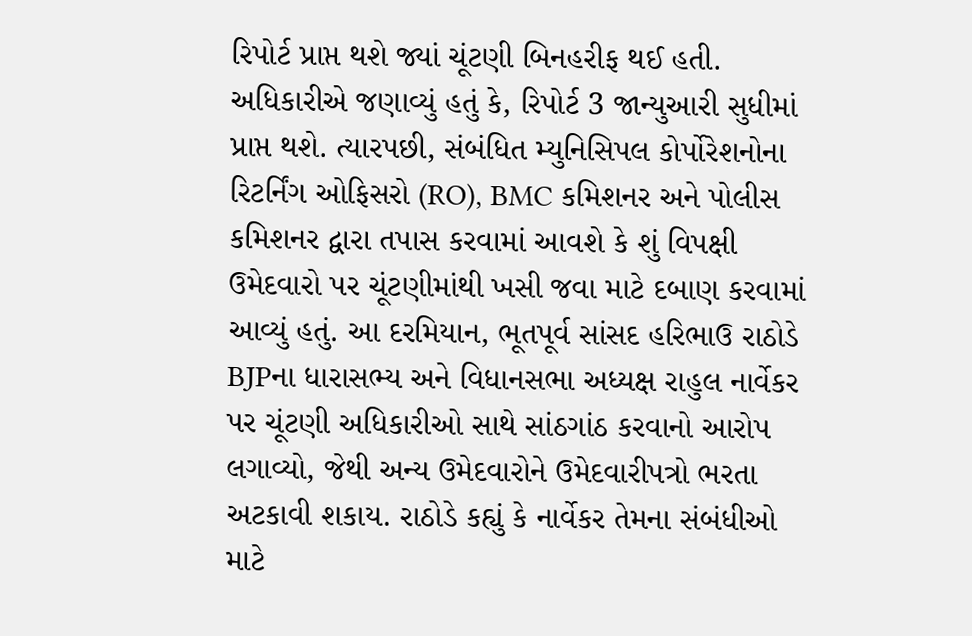રિપોર્ટ પ્રાપ્ત થશે જ્યાં ચૂંટણી બિનહરીફ થઈ હતી. અધિકારીએ જણાવ્યું હતું કે, રિપોર્ટ 3 જાન્યુઆરી સુધીમાં પ્રાપ્ત થશે. ત્યારપછી, સંબંધિત મ્યુનિસિપલ કોર્પોરેશનોના રિટર્નિંગ ઓફિસરો (RO), BMC કમિશનર અને પોલીસ કમિશનર દ્વારા તપાસ કરવામાં આવશે કે શું વિપક્ષી ઉમેદવારો પર ચૂંટણીમાંથી ખસી જવા માટે દબાણ કરવામાં આવ્યું હતું. આ દરમિયાન, ભૂતપૂર્વ સાંસદ હરિભાઉ રાઠોડે BJPના ધારાસભ્ય અને વિધાનસભા અધ્યક્ષ રાહુલ નાર્વેકર પર ચૂંટણી અધિકારીઓ સાથે સાંઠગાંઠ કરવાનો આરોપ લગાવ્યો, જેથી અન્ય ઉમેદવારોને ઉમેદવારીપત્રો ભરતા અટકાવી શકાય. રાઠોડે કહ્યું કે નાર્વેકર તેમના સંબંધીઓ માટે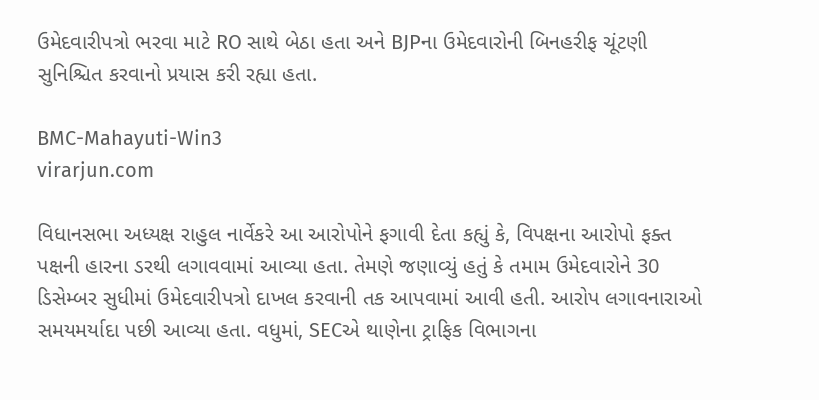ઉમેદવારીપત્રો ભરવા માટે RO સાથે બેઠા હતા અને BJPના ઉમેદવારોની બિનહરીફ ચૂંટણી સુનિશ્ચિત કરવાનો પ્રયાસ કરી રહ્યા હતા.

BMC-Mahayuti-Win3
virarjun.com

વિધાનસભા અધ્યક્ષ રાહુલ નાર્વેકરે આ આરોપોને ફગાવી દેતા કહ્યું કે, વિપક્ષના આરોપો ફક્ત પક્ષની હારના ડરથી લગાવવામાં આવ્યા હતા. તેમણે જણાવ્યું હતું કે તમામ ઉમેદવારોને 30 ડિસેમ્બર સુધીમાં ઉમેદવારીપત્રો દાખલ કરવાની તક આપવામાં આવી હતી. આરોપ લગાવનારાઓ સમયમર્યાદા પછી આવ્યા હતા. વધુમાં, SECએ થાણેના ટ્રાફિક વિભાગના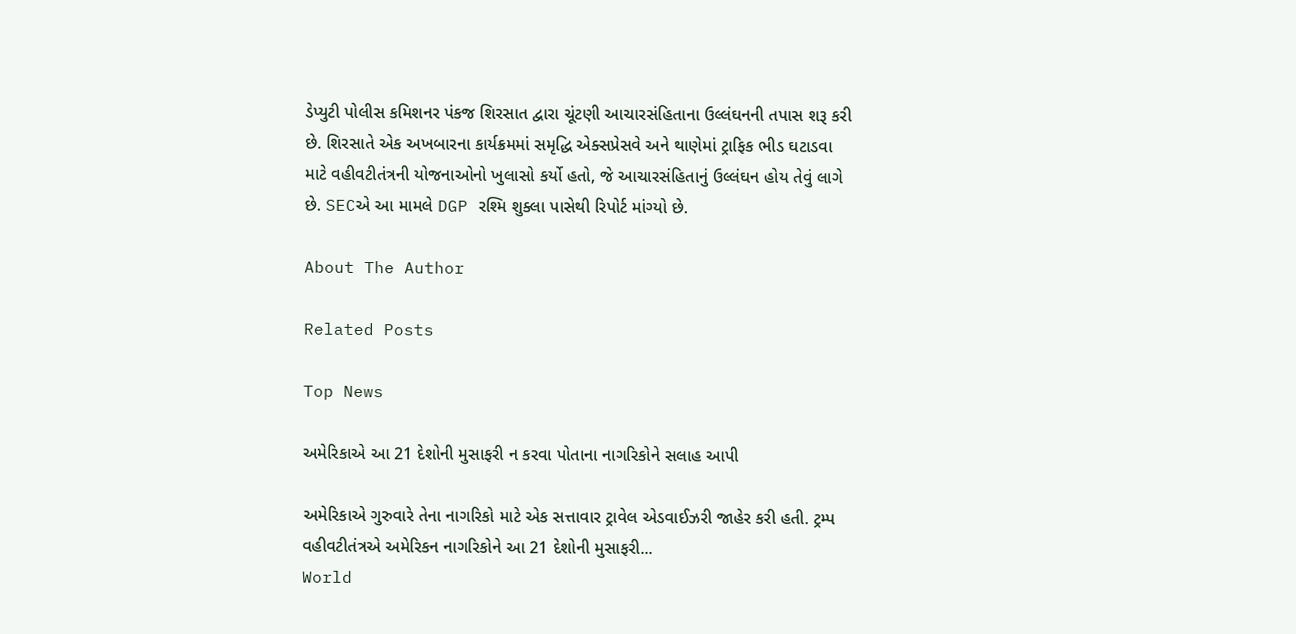ડેપ્યુટી પોલીસ કમિશનર પંકજ શિરસાત દ્વારા ચૂંટણી આચારસંહિતાના ઉલ્લંઘનની તપાસ શરૂ કરી છે. શિરસાતે એક અખબારના કાર્યક્રમમાં સમૃદ્ધિ એક્સપ્રેસવે અને થાણેમાં ટ્રાફિક ભીડ ઘટાડવા માટે વહીવટીતંત્રની યોજનાઓનો ખુલાસો કર્યો હતો, જે આચારસંહિતાનું ઉલ્લંઘન હોય તેવું લાગે છે. SECએ આ મામલે DGP રશ્મિ શુક્લા પાસેથી રિપોર્ટ માંગ્યો છે.

About The Author

Related Posts

Top News

અમેરિકાએ આ 21 દેશોની મુસાફરી ન કરવા પોતાના નાગરિકોને સલાહ આપી

અમેરિકાએ ગુરુવારે તેના નાગરિકો માટે એક સત્તાવાર ટ્રાવેલ એડવાઈઝરી જાહેર કરી હતી. ટ્રમ્પ વહીવટીતંત્રએ અમેરિકન નાગરિકોને આ 21 દેશોની મુસાફરી...
World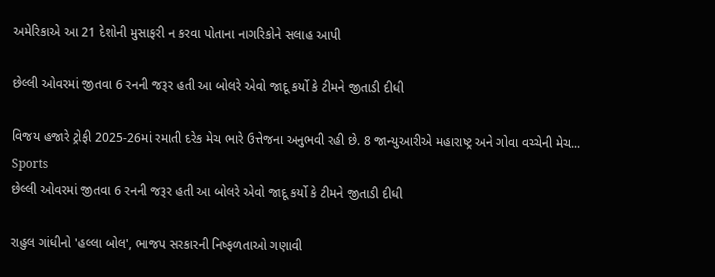અમેરિકાએ આ 21 દેશોની મુસાફરી ન કરવા પોતાના નાગરિકોને સલાહ આપી

છેલ્લી ઓવરમાં જીતવા 6 રનની જરૂર હતી આ બોલરે એવો જાદૂ કર્યો કે ટીમને જીતાડી દીધી

વિજય હજારે ટ્રોફી 2025-26માં રમાતી દરેક મેચ ભારે ઉત્તેજના અનુભવી રહી છે. 8 જાન્યુઆરીએ મહારાષ્ટ્ર અને ગોવા વચ્ચેની મેચ...
Sports
છેલ્લી ઓવરમાં જીતવા 6 રનની જરૂર હતી આ બોલરે એવો જાદૂ કર્યો કે ટીમને જીતાડી દીધી

રાહુલ ગાંધીનો 'હલ્લા બોલ', ભાજપ સરકારની નિષ્ફળતાઓ ગણાવી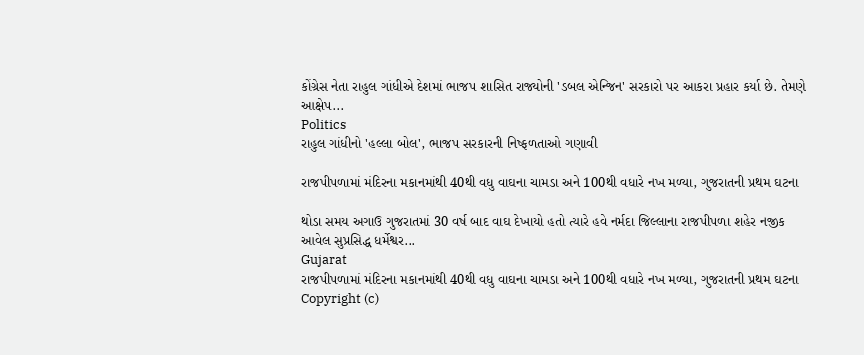કોંગ્રેસ નેતા રાહુલ ગાંધીએ દેશમાં ભાજપ શાસિત રાજ્યોની 'ડબલ એન્જિન' સરકારો પર આકરા પ્રહાર કર્યા છે. તેમણે આક્ષેપ...
Politics
રાહુલ ગાંધીનો 'હલ્લા બોલ', ભાજપ સરકારની નિષ્ફળતાઓ ગણાવી

રાજપીપળામાં મંદિરના મકાનમાંથી 40થી વધુ વાઘના ચામડા અને 100થી વધારે નખ મળ્યા, ગુજરાતની પ્રથમ ઘટના

થોડા સમય અગાઉ ગુજરાતમાં 30 વર્ષ બાદ વાઘ દેખાયો હતો ત્યારે હવે નર્મદા જિલ્લાના રાજપીપળા શહેર નજીક આવેલ સુપ્રસિદ્ધ ધર્મેશ્વર...
Gujarat
રાજપીપળામાં મંદિરના મકાનમાંથી 40થી વધુ વાઘના ચામડા અને 100થી વધારે નખ મળ્યા, ગુજરાતની પ્રથમ ઘટના
Copyright (c)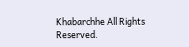Khabarchhe All Rights Reserved.